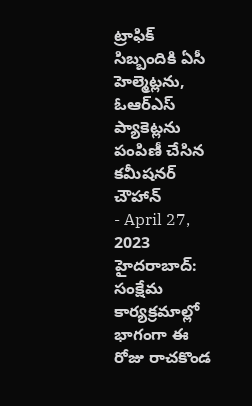ట్రాఫిక్ సిబ్బందికి ఏసీ హెల్మెట్లను, ఓఆర్ఎస్ ప్యాకెట్లను పంపిణీ చేసిన కమీషనర్ చౌహాన్
- April 27, 2023
హైదరాబాద్: సంక్షేమ కార్యక్రమాల్లో భాగంగా ఈ రోజు రాచకొండ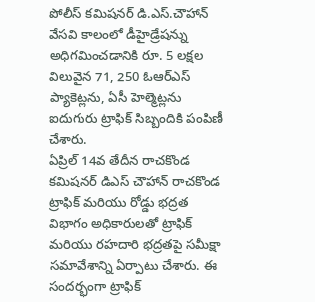పోలీస్ కమిషనర్ డి.ఎస్.చౌహాన్ వేసవి కాలంలో డీహైడ్రేషన్ను అధిగమించడానికి రూ. 5 లక్షల విలువైన 71, 250 ఓఆర్ఎస్ ప్యాకెట్లను, ఏసీ హెల్మెట్లను ఐదుగురు ట్రాఫిక్ సిబ్బందికి పంపిణీ చేశారు.
ఏప్రిల్ 14వ తేదీన రాచకొండ కమిషనర్ డిఎస్ చౌహాన్ రాచకొండ ట్రాఫిక్ మరియు రోడ్డు భద్రత విభాగం అధికారులతో ట్రాఫిక్ మరియు రహదారి భద్రతపై సమీక్షా సమావేశాన్ని ఏర్పాటు చేశారు. ఈ సందర్భంగా ట్రాఫిక్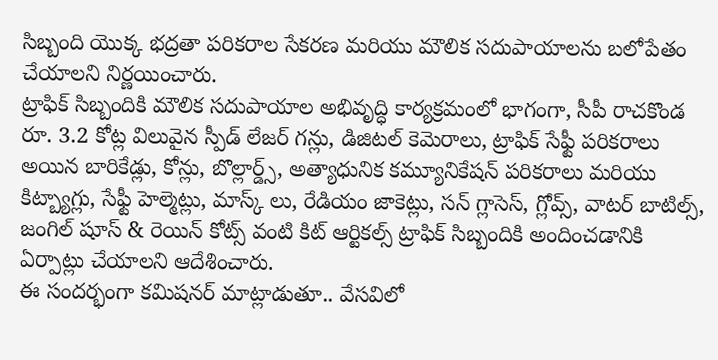సిబ్బంది యొక్క భద్రతా పరికరాల సేకరణ మరియు మౌలిక సదుపాయాలను బలోపేతం చేయాలని నిర్ణయించారు.
ట్రాఫిక్ సిబ్బందికి మౌలిక సదుపాయాల అభివృద్ధి కార్యక్రమంలో భాగంగా, సీపీ రాచకొండ రూ. 3.2 కోట్ల విలువైన స్పీడ్ లేజర్ గన్లు, డిజిటల్ కెమెరాలు, ట్రాఫిక్ సేఫ్టీ పరికరాలు అయిన బారికేడ్లు, కోన్లు, బొల్లార్డ్స్, అత్యాధునిక కమ్యూనికేషన్ పరికరాలు మరియు కిట్బ్యాగ్లు, సేఫ్టీ హెల్మెట్లు, మాస్క్ లు, రేడియం జాకెట్లు, సన్ గ్లాసెస్, గ్లోవ్స్, వాటర్ బాటిల్స్, జంగిల్ షూస్ & రెయిన్ కోట్స్ వంటి కిట్ ఆర్టికల్స్ ట్రాఫిక్ సిబ్బందికి అందించడానికి ఏర్పాట్లు చేయాలని ఆదేశించారు.
ఈ సందర్భంగా కమిషనర్ మాట్లాడుతూ.. వేసవిలో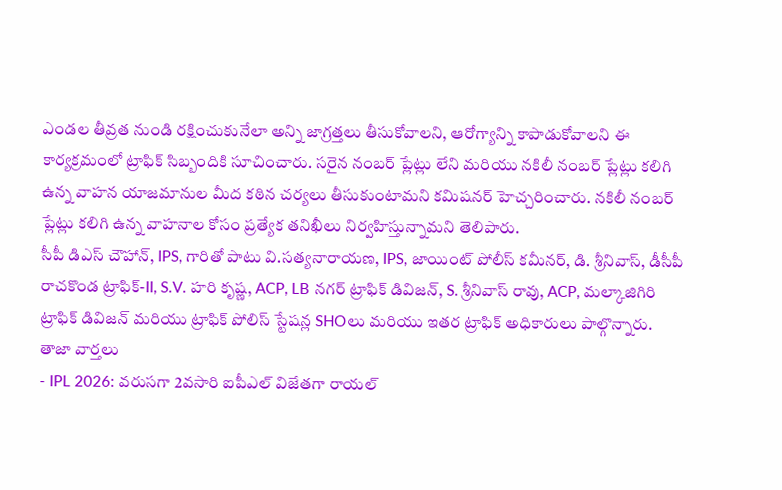ఎండల తీవ్రత నుండి రక్షించుకునేలా అన్ని జాగ్రత్తలు తీసుకోవాలని, ఆరోగ్యాన్ని కాపాడుకోవాలని ఈ కార్యక్రమంలో ట్రాఫిక్ సిబ్బందికి సూచించారు. సరైన నంబర్ ప్లేట్లు లేని మరియు నకిలీ నంబర్ ప్లేట్లు కలిగి ఉన్న వాహన యాజమానుల మీద కఠిన చర్యలు తీసుకుంటామని కమిషనర్ హెచ్చరించారు. నకిలీ నంబర్ ప్లేట్లు కలిగి ఉన్న వాహనాల కోసం ప్రత్యేక తనిఖీలు నిర్వహిస్తున్నామని తెలిపారు.
సీపీ డిఎస్ చౌహాన్, IPS, గారితో పాటు వి.సత్యనారాయణ, IPS, జాయింట్ పోలీస్ కమీనర్, డి. శ్రీనివాస్, డీసీపీ రాచకొండ ట్రాఫిక్-II, S.V. హరి కృష్ణ, ACP, LB నగర్ ట్రాఫిక్ డివిజన్, S. శ్రీనివాస్ రావు, ACP, మల్కాజిగిరి ట్రాఫిక్ డివిజన్ మరియు ట్రాఫిక్ పోలిస్ స్టేషన్ల SHOలు మరియు ఇతర ట్రాఫిక్ అధికారులు పాల్గొన్నారు.
తాజా వార్తలు
- IPL 2026: వరుసగా 2వసారి ఐపీఎల్ విజేతగా రాయల్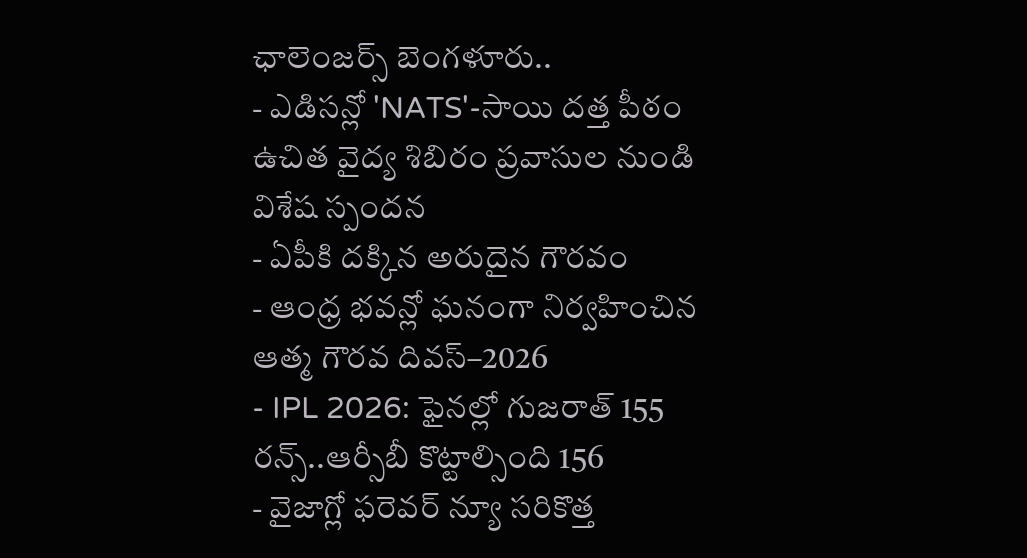ఛాలెంజర్స్ బెంగళూరు..
- ఎడిసన్లో 'NATS'-సాయి దత్త పీఠం ఉచిత వైద్య శిబిరం ప్రవాసుల నుండి విశేష స్పందన
- ఏపీకి దక్కిన అరుదైన గౌరవం
- ఆంధ్ర భవన్లో ఘనంగా నిర్వహించిన ఆత్మ గౌరవ దివస్–2026
- IPL 2026: ఫైనల్లో గుజరాత్ 155 రన్స్..ఆర్సీబీ కొట్టాల్సింది 156
- వైజాగ్లో ఫరెవర్ న్యూ సరికొత్త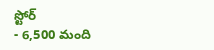స్టోర్
- 6,500 మంది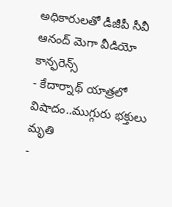అధికారులతో డీజీపీ సీవీ ఆనంద్ మెగా వీడియో కాన్ఫరెన్స్
- కేదార్నాథ్ యాత్రలో విషాదం..ముగ్గురు భక్తులు మృతి
-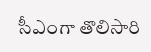సీఎంగా తొలిసారి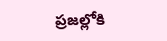ప్రజల్లోకి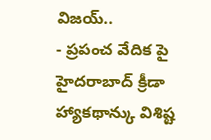విజయ్..
- ప్రపంచ వేదిక పై హైదరాబాద్ క్రీడా హ్యాకథాన్కు విశిష్ట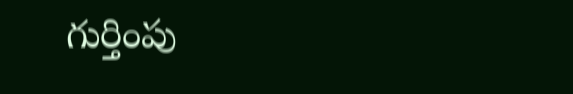గుర్తింపు